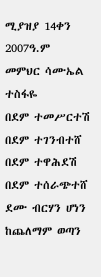ሚያዝያ 14ቀን 2007ዓ.ም
መምህር ሳሙኤል ተስፋዬ
በደም ተመሥርተሽ
በደም ተገንብተሸ
በደም ተዋሕደሽ
በደም ተሰራጭተሸ
ደሙ ብርሃን ሆነን ከጨለማም ወጣን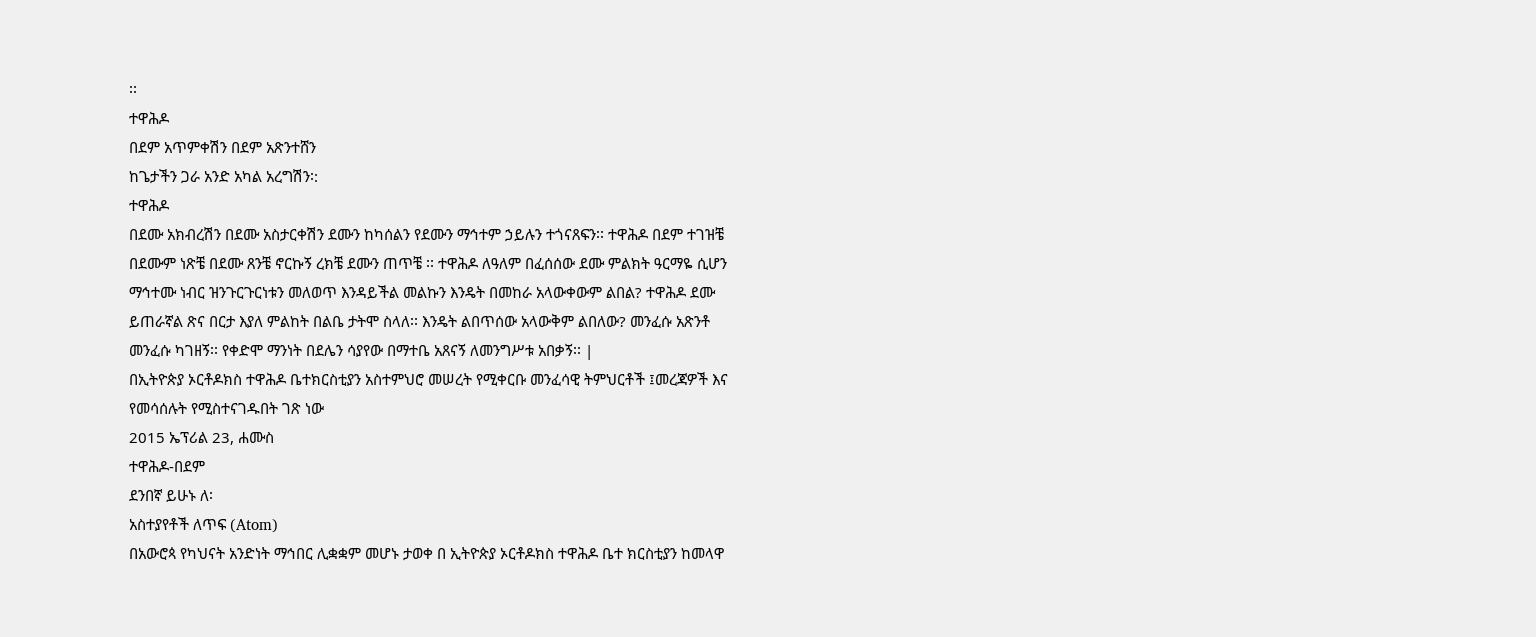፡፡
ተዋሕዶ
በደም አጥምቀሽን በደም አጽንተሸን
ከጌታችን ጋራ አንድ አካል አረግሽን፡:
ተዋሕዶ
በደሙ አክብረሽን በደሙ አስታርቀሽን ደሙን ከካሰልን የደሙን ማኅተም ኃይሉን ተጎናጸፍን፡፡ ተዋሕዶ በደም ተገዝቼ በደሙም ነጽቼ በደሙ ጸንቼ ኖርኩኝ ረክቼ ደሙን ጠጥቼ ፡፡ ተዋሕዶ ለዓለም በፈሰሰው ደሙ ምልክት ዓርማዬ ሲሆን ማኅተሙ ነብር ዝንጉርጉርነቱን መለወጥ እንዳይችል መልኩን እንዴት በመከራ አላውቀውም ልበል? ተዋሕዶ ደሙ ይጠራኛል ጽና በርታ እያለ ምልከት በልቤ ታትሞ ስላለ፡፡ እንዴት ልበጥሰው አላውቅም ልበለው? መንፈሱ አጽንቶ መንፈሱ ካገዘኝ፡፡ የቀድሞ ማንነት በደሌን ሳያየው በማተቤ አጸናኝ ለመንግሥቱ አበቃኝ፡፡ |
በኢትዮጵያ ኦርቶዶክስ ተዋሕዶ ቤተክርስቲያን አስተምህሮ መሠረት የሚቀርቡ መንፈሳዊ ትምህርቶች ፤መረጃዎች እና የመሳሰሉት የሚስተናገዱበት ገጽ ነው
2015 ኤፕሪል 23, ሐሙስ
ተዋሕዶ-በደም
ደንበኛ ይሁኑ ለ፡
አስተያየቶች ለጥፍ (Atom)
በአውሮጳ የካህናት አንድነት ማኅበር ሊቋቋም መሆኑ ታወቀ በ ኢትዮጵያ ኦርቶዶክስ ተዋሕዶ ቤተ ክርስቲያን ከመላዋ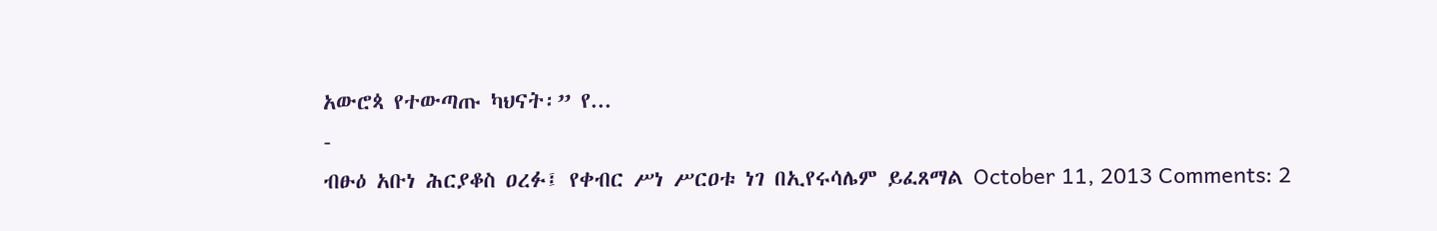አውሮጳ የተውጣጡ ካህናት፡” የ...
-
ብፁዕ አቡነ ሕርያቆስ ዐረፉ፤ የቀብር ሥነ ሥርዐቱ ነገ በኢየሩሳሌም ይፈጸማል October 11, 2013 Comments: 2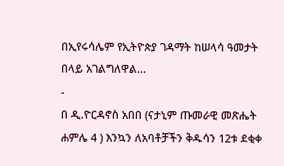በኢየሩሳሌም የኢትዮጵያ ገዳማት ከሠላሳ ዓመታት በላይ አገልግለዋል...
-
በ ዲ.ዮርዳኖስ አበበ (ናታኒም ጡመራዊ መጽሔት ሐምሌ 4 ) እንኳን ለአባቶቻችን ቅዱሳን 12ቱ ደቂቀ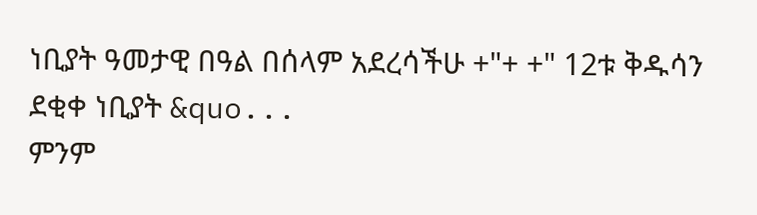ነቢያት ዓመታዊ በዓል በሰላም አደረሳችሁ +"+ +" 12ቱ ቅዱሳን ደቂቀ ነቢያት &quo...
ምንም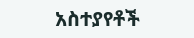አስተያየቶች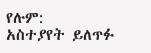የሉም:
አስተያየት ይለጥፉ